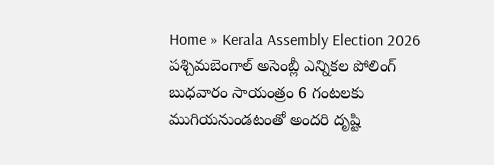Home » Kerala Assembly Election 2026
పశ్చిమబెంగాల్ అసెంబ్లీ ఎన్నికల పోలింగ్ బుధవారం సాయంత్రం 6 గంటలకు ముగియనుండటంతో అందరి దృష్టి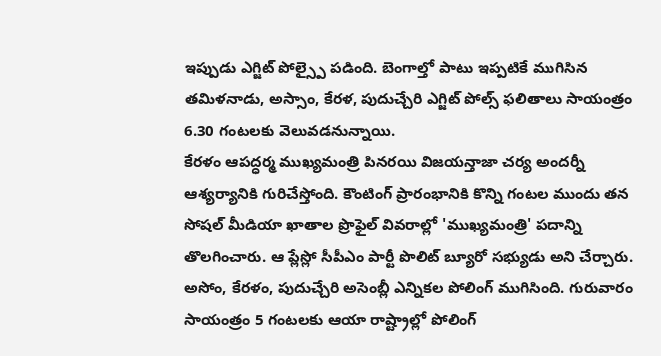ఇప్పుడు ఎగ్జిట్ పోల్స్పై పడింది. బెంగాల్తో పాటు ఇప్పటికే ముగిసిన తమిళనాడు, అస్సాం, కేరళ, పుదుచ్చేరి ఎగ్జిట్ పోల్స్ ఫలితాలు సాయంత్రం 6.30 గంటలకు వెలువడనున్నాయి.
కేరళం ఆపద్ధర్మ ముఖ్యమంత్రి పినరయి విజయన్తాజా చర్య అందర్నీ ఆశ్యర్యానికి గురిచేస్తోంది. కౌంటింగ్ ప్రారంభానికి కొన్ని గంటల ముందు తన సోషల్ మీడియా ఖాతాల ప్రొఫైల్ వివరాల్లో 'ముఖ్యమంత్రి' పదాన్ని తొలగించారు. ఆ ప్లేస్లో సీపీఎం పార్టీ పొలిట్ బ్యూరో సభ్యుడు అని చేర్చారు.
అసోం, కేరళం, పుదుచ్చేరి అసెంబ్లీ ఎన్నికల పోలింగ్ ముగిసింది. గురువారం సాయంత్రం 5 గంటలకు ఆయా రాష్ట్రాల్లో పోలింగ్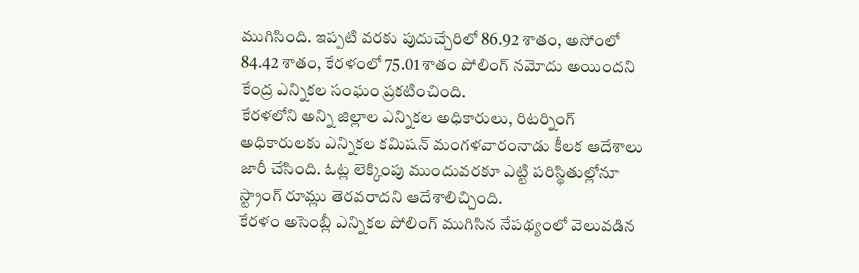ముగిసింది. ఇప్పటి వరకు పుదుచ్చేరిలో 86.92 శాతం, అసోంలో 84.42 శాతం, కేరళంలో 75.01 శాతం పోలింగ్ నమోదు అయిందని కేంద్ర ఎన్నికల సంఘం ప్రకటించింది.
కేరళలోని అన్ని జిల్లాల ఎన్నికల అధికారులు, రిటర్నింగ్ అధికారులకు ఎన్నికల కమిషన్ మంగళవారంనాడు కీలక ఆదేశాలు జారీ చేసింది. ఓట్ల లెక్కింపు ముందువరకూ ఎట్టి పరిస్థితుల్లోనూ స్ట్రాంగ్ రూమ్లు తెరవరాదని ఆదేశాలిచ్చింది.
కేరళం అసెంబ్లీ ఎన్నికల పోలింగ్ ముగిసిన నేపథ్యంలో వెలువడిన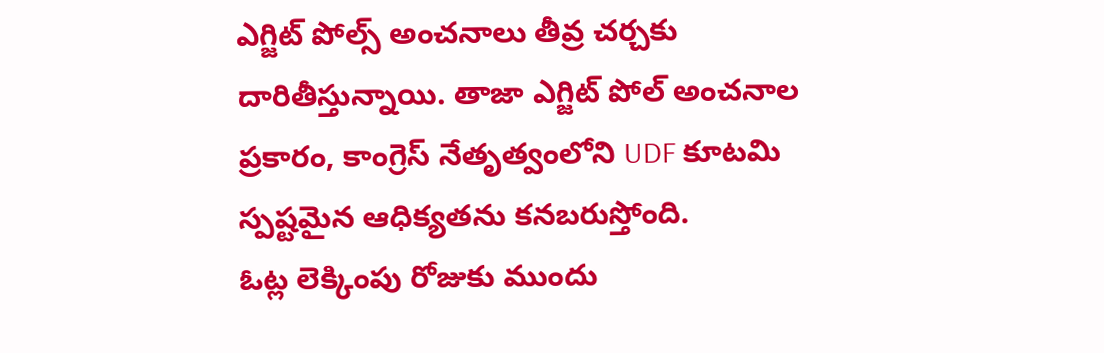ఎగ్జిట్ పోల్స్ అంచనాలు తీవ్ర చర్చకు దారితీస్తున్నాయి. తాజా ఎగ్జిట్ పోల్ అంచనాల ప్రకారం, కాంగ్రెస్ నేతృత్వంలోని UDF కూటమి స్పష్టమైన ఆధిక్యతను కనబరుస్తోంది.
ఓట్ల లెక్కింపు రోజుకు ముందు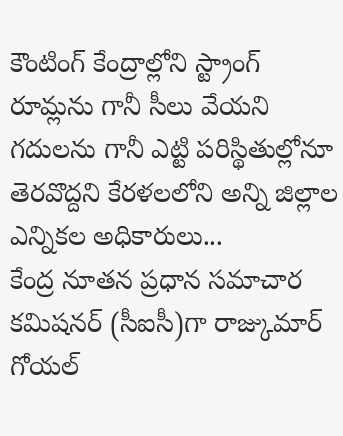కౌంటింగ్ కేంద్రాల్లోని స్ట్రాంగ్ రూమ్లను గానీ సీలు వేయని గదులను గానీ ఎట్టి పరిస్థితుల్లోనూ తెరవొద్దని కేరళలలోని అన్ని జిల్లాల ఎన్నికల అధికారులు...
కేంద్ర నూతన ప్రధాన సమాచార కమిషనర్ (సీఐసీ)గా రాజ్కుమార్ గోయల్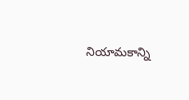నియామకాన్ని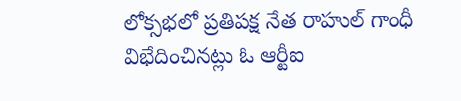లోక్సభలో ప్రతిపక్ష నేత రాహుల్ గాంధీ విభేదించినట్లు ఓ ఆర్టీఐ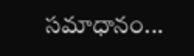సమాధానం...